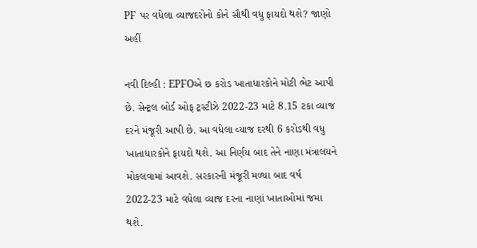PF પર વધેલા વ્યાજદરોનો કોને સૌથી વધુ ફાયદો થશે? જાણો અહીં

નવી દિલ્હી : EPFOએ છ કરોડ ખાતાધારકોને મોટી ભેટ આપી છે. સેન્ટ્રલ બોર્ડ ઓફ ટ્રસ્ટીઝે 2022-23 માટે 8.15 ટકા વ્યાજ દરને મંજૂરી આપી છે. આ વધેલા વ્યાજ દરથી 6 કરોડથી વધુ ખાતાધારકોને ફાયદો થશે. આ નિર્ણય બાદ તેને નાણા મંત્રાલયને મોકલવામાં આવશે. સરકારની મંજૂરી મળ્યા બાદ વર્ષ 2022-23 માટે વધેલા વ્યાજ દરના નાણાં ખાતાઓમાં જમા થશે.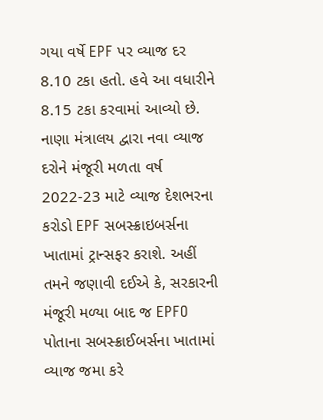ગયા વર્ષે EPF પર વ્યાજ દર 8.10 ટકા હતો. હવે આ વધારીને 8.15 ટકા કરવામાં આવ્યો છે. નાણા મંત્રાલય દ્વારા નવા વ્યાજ દરોને મંજૂરી મળતા વર્ષ 2022-23 માટે વ્યાજ દેશભરના કરોડો EPF સબસ્ક્રાઇબર્સના ખાતામાં ટ્રાન્સફર કરાશે. અહીં તમને જણાવી દઈએ કે, સરકારની મંજૂરી મળ્યા બાદ જ EPFO પોતાના સબસ્ક્રાઈબર્સના ખાતામાં વ્યાજ જમા કરે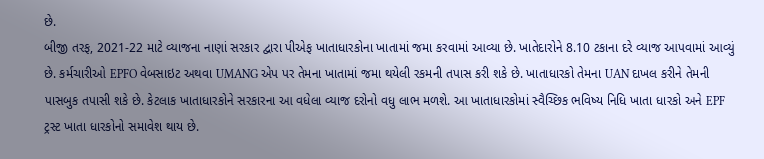છે.
બીજી તરફ, 2021-22 માટે વ્યાજના નાણાં સરકાર દ્વારા પીએફ ખાતાધારકોના ખાતામાં જમા કરવામાં આવ્યા છે. ખાતેદારોને 8.10 ટકાના દરે વ્યાજ આપવામાં આવ્યું છે. કર્મચારીઓ EPFO વેબસાઇટ અથવા UMANG એપ પર તેમના ખાતામાં જમા થયેલી રકમની તપાસ કરી શકે છે. ખાતાધારકો તેમના UAN દાખલ કરીને તેમની પાસબુક તપાસી શકે છે. કેટલાક ખાતાધારકોને સરકારના આ વધેલા વ્યાજ દરોનો વધુ લાભ મળશે. આ ખાતાધારકોમાં સ્વૈચ્છિક ભવિષ્ય નિધિ ખાતા ધારકો અને EPF ટ્રસ્ટ ખાતા ધારકોનો સમાવેશ થાય છે.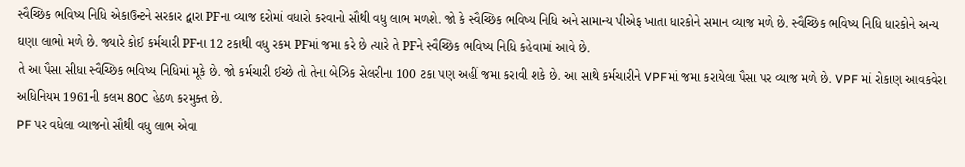સ્વૈચ્છિક ભવિષ્ય નિધિ એકાઉન્ટને સરકાર દ્વારા PFના વ્યાજ દરોમાં વધારો કરવાનો સૌથી વધુ લાભ મળશે. જો કે સ્વૈચ્છિક ભવિષ્ય નિધિ અને સામાન્ય પીએફ ખાતા ધારકોને સમાન વ્યાજ મળે છે. સ્વૈચ્છિક ભવિષ્ય નિધિ ધારકોને અન્ય ઘણા લાભો મળે છે. જ્યારે કોઈ કર્મચારી PFના 12 ટકાથી વધુ રકમ PFમાં જમા કરે છે ત્યારે તે PFને સ્વૈચ્છિક ભવિષ્ય નિધિ કહેવામાં આવે છે.
તે આ પૈસા સીધા સ્વૈચ્છિક ભવિષ્ય નિધિમાં મૂકે છે. જો કર્મચારી ઈચ્છે તો તેના બેઝિક સેલરીના 100 ટકા પણ અહીં જમા કરાવી શકે છે. આ સાથે કર્મચારીને VPFમાં જમા કરાયેલા પૈસા પર વ્યાજ મળે છે. VPF માં રોકાણ આવકવેરા અધિનિયમ 1961ની કલમ 80C હેઠળ કરમુક્ત છે.
PF પર વધેલા વ્યાજનો સૌથી વધુ લાભ એવા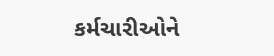કર્મચારીઓને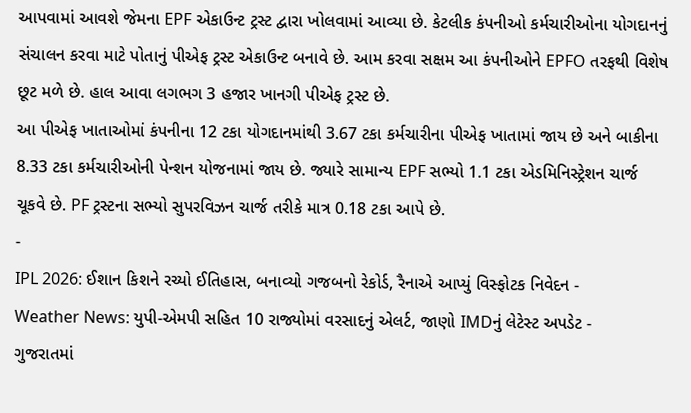આપવામાં આવશે જેમના EPF એકાઉન્ટ ટ્રસ્ટ દ્વારા ખોલવામાં આવ્યા છે. કેટલીક કંપનીઓ કર્મચારીઓના યોગદાનનું સંચાલન કરવા માટે પોતાનું પીએફ ટ્રસ્ટ એકાઉન્ટ બનાવે છે. આમ કરવા સક્ષમ આ કંપનીઓને EPFO તરફથી વિશેષ છૂટ મળે છે. હાલ આવા લગભગ 3 હજાર ખાનગી પીએફ ટ્રસ્ટ છે.
આ પીએફ ખાતાઓમાં કંપનીના 12 ટકા યોગદાનમાંથી 3.67 ટકા કર્મચારીના પીએફ ખાતામાં જાય છે અને બાકીના 8.33 ટકા કર્મચારીઓની પેન્શન યોજનામાં જાય છે. જ્યારે સામાન્ય EPF સભ્યો 1.1 ટકા એડમિનિસ્ટ્રેશન ચાર્જ ચૂકવે છે. PF ટ્રસ્ટના સભ્યો સુપરવિઝન ચાર્જ તરીકે માત્ર 0.18 ટકા આપે છે.
-
IPL 2026: ઈશાન કિશને રચ્યો ઈતિહાસ, બનાવ્યો ગજબનો રેકોર્ડ, રૈનાએ આપ્યું વિસ્ફોટક નિવેદન -
Weather News: યુપી-એમપી સહિત 10 રાજ્યોમાં વરસાદનું એલર્ટ, જાણો IMDનું લેટેસ્ટ અપડેટ -
ગુજરાતમાં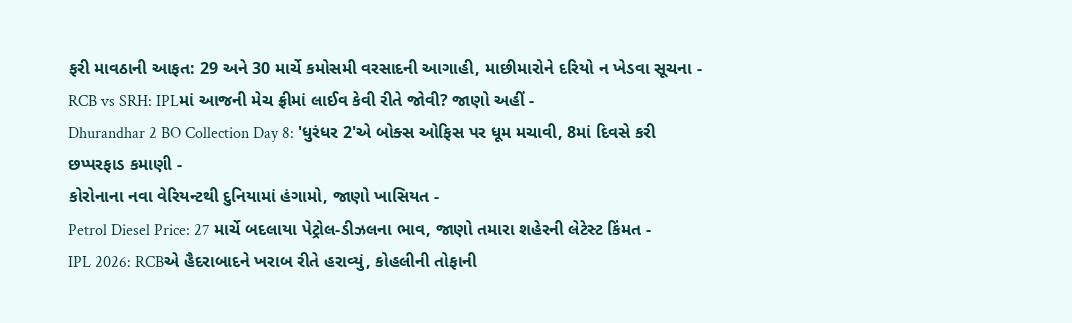ફરી માવઠાની આફત: 29 અને 30 માર્ચે કમોસમી વરસાદની આગાહી, માછીમારોને દરિયો ન ખેડવા સૂચના -
RCB vs SRH: IPLમાં આજની મેચ ફ્રીમાં લાઈવ કેવી રીતે જોવી? જાણો અહીં -
Dhurandhar 2 BO Collection Day 8: 'ધુરંધર 2'એ બોક્સ ઓફિસ પર ધૂમ મચાવી, 8માં દિવસે કરી છપ્પરફાડ કમાણી -
કોરોનાના નવા વેરિયન્ટથી દુનિયામાં હંગામો, જાણો ખાસિયત -
Petrol Diesel Price: 27 માર્ચે બદલાયા પેટ્રોલ-ડીઝલના ભાવ, જાણો તમારા શહેરની લેટેસ્ટ કિંમત -
IPL 2026: RCBએ હૈદરાબાદને ખરાબ રીતે હરાવ્યું, કોહલીની તોફાની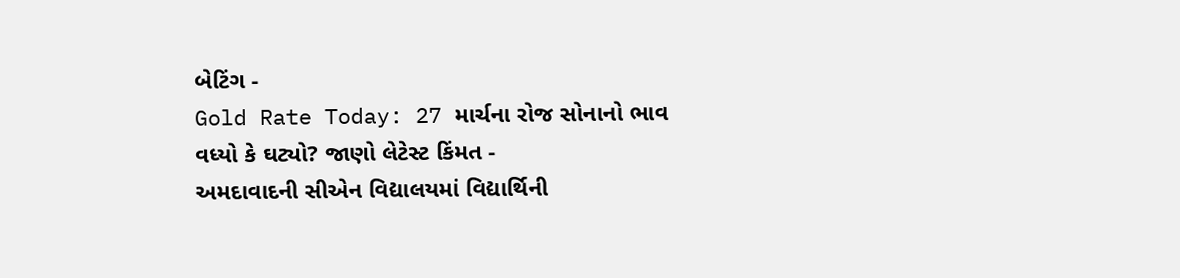બેટિંગ -
Gold Rate Today: 27 માર્ચના રોજ સોનાનો ભાવ વધ્યો કે ઘટ્યો? જાણો લેટેસ્ટ કિંમત -
અમદાવાદની સીએન વિદ્યાલયમાં વિદ્યાર્થિની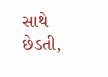સાથે છેડતી,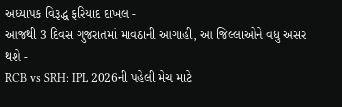અધ્યાપક વિરૂદ્ધ ફરિયાદ દાખલ -
આજથી 3 દિવસ ગુજરાતમાં માવઠાની આગાહી, આ જિલ્લાઓને વધુ અસર થશે -
RCB vs SRH: IPL 2026ની પહેલી મેચ માટે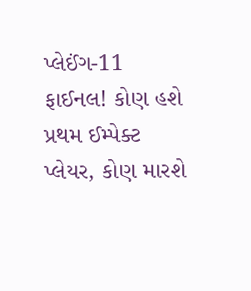પ્લેઈંગ-11 ફાઈનલ! કોણ હશે પ્રથમ ઈમ્પેક્ટ પ્લેયર, કોણ મારશે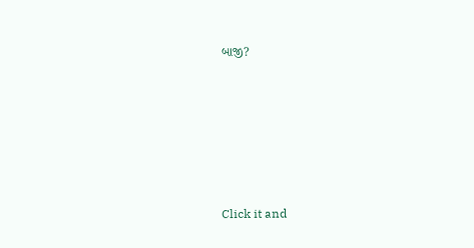બાજી?








Click it and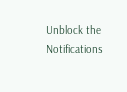Unblock the Notifications